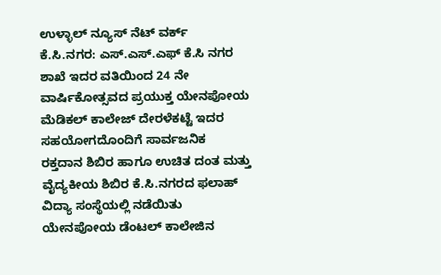ಉಳ್ಳಾಲ್ ನ್ಯೂಸ್ ನೆಟ್ ವರ್ಕ್
ಕೆ.ಸಿ.ನಗರ: ಎಸ್.ಎಸ್.ಎಫ್ ಕೆ.ಸಿ ನಗರ ಶಾಖೆ ಇದರ ವತಿಯಿಂದ 24 ನೇ ವಾರ್ಷಿಕೋತ್ಸವದ ಪ್ರಯುಕ್ತ ಯೇನಪೋಯ ಮೆಡಿಕಲ್ ಕಾಲೇಜ್ ದೇರಳೆಕಟ್ಟೆ ಇದರ ಸಹಯೋಗದೊಂದಿಗೆ ಸಾರ್ವಜನಿಕ ರಕ್ತದಾನ ಶಿಬಿರ ಹಾಗೂ ಉಚಿತ ದಂತ ಮತ್ತು ವೈದ್ಯಕೀಯ ಶಿಬಿರ ಕೆ.ಸಿ.ನಗರದ ಫಲಾಹ್ ವಿದ್ಯಾ ಸಂಸ್ಥೆಯಲ್ಲಿ ನಡೆಯಿತು
ಯೇನಪೋಯ ಡೆಂಟಲ್ ಕಾಲೇಜಿನ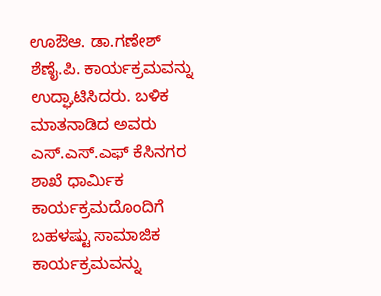ಊಔಆ. ಡಾ.ಗಣೇಶ್ ಶೆಣೈ.ಪಿ. ಕಾರ್ಯಕ್ರಮವನ್ನು ಉದ್ಘಾಟಿಸಿದರು. ಬಳಿಕ ಮಾತನಾಡಿದ ಅವರು ಎಸ್.ಎಸ್.ಎಫ್ ಕೆಸಿನಗರ ಶಾಖೆ ಧಾರ್ಮಿಕ ಕಾರ್ಯಕ್ರಮದೊಂದಿಗೆ ಬಹಳಷ್ಟು ಸಾಮಾಜಿಕ ಕಾರ್ಯಕ್ರಮವನ್ನು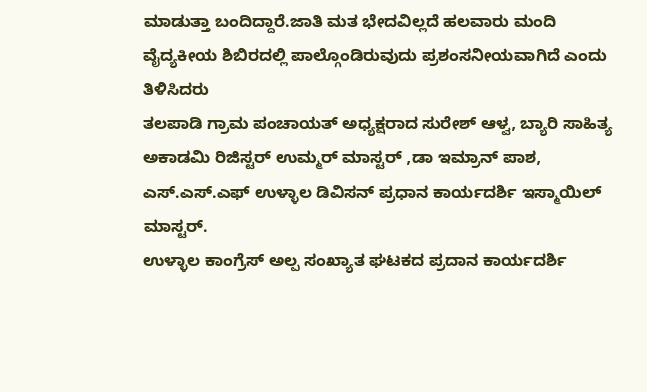ಮಾಡುತ್ತಾ ಬಂದಿದ್ದಾರೆ.ಜಾತಿ ಮತ ಭೇದವಿಲ್ಲದೆ ಹಲವಾರು ಮಂದಿ ವೈದ್ಯಕೀಯ ಶಿಬಿರದಲ್ಲಿ ಪಾಲ್ಗೊಂಡಿರುವುದು ಪ್ರಶಂಸನೀಯವಾಗಿದೆ ಎಂದು ತಿಳಿಸಿದರು
ತಲಪಾಡಿ ಗ್ರಾಮ ಪಂಚಾಯತ್ ಅಧ್ಯಕ್ಷರಾದ ಸುರೇಶ್ ಆಳ್ವ, ಬ್ಯಾರಿ ಸಾಹಿತ್ಯ ಅಕಾಡಮಿ ರಿಜಿಸ್ಟರ್ ಉಮ್ಮರ್ ಮಾಸ್ಟರ್ ,ಡಾ ಇಮ್ರಾನ್ ಪಾಶ, ಎಸ್.ಎಸ್.ಎಫ್ ಉಳ್ಳಾಲ ಡಿವಿಸನ್ ಪ್ರಧಾನ ಕಾರ್ಯದರ್ಶಿ ಇಸ್ಮಾಯಿಲ್ ಮಾಸ್ಟರ್.
ಉಳ್ಳಾಲ ಕಾಂಗ್ರೆಸ್ ಅಲ್ಪ ಸಂಖ್ಯಾತ ಘಟಕದ ಪ್ರದಾನ ಕಾರ್ಯದರ್ಶಿ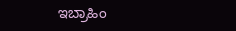ಇಬ್ರಾಹಿಂ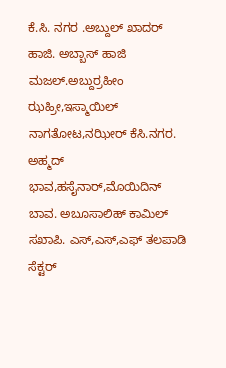ಕೆ.ಸಿ. ನಗರ .ಅಬ್ದುಲ್ ಖಾದರ್ ಹಾಜಿ. ಅಬ್ಬಾಸ್ ಹಾಜಿ ಮಜಲ್.ಅಬ್ದುರ್ರಹೀಂ ಝಹ್ರೀ,ಇಸ್ಮಾಯಿಲ್ ನಾಗತೋಟ,ನಝೀರ್ ಕೆಸಿ.ನಗರ. ಅಹ್ಮದ್ ಭಾವ,ಹಸೈನಾರ್,ಮೊಯಿದಿನ್ ಬಾವ. ಅಬೂಸಾಲಿಹ್ ಕಾಮಿಲ್ ಸಖಾಪಿ. ಎಸ್,ಎಸ್,ಎಫ್ ತಲಪಾಡಿ ಸೆಕ್ಟರ್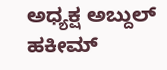ಅಧ್ಯಕ್ಷ ಅಬ್ದುಲ್ ಹಕೀಮ್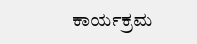ಕಾರ್ಯಕ್ರಮ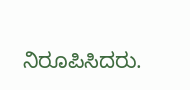ನಿರೂಪಿಸಿದರು.